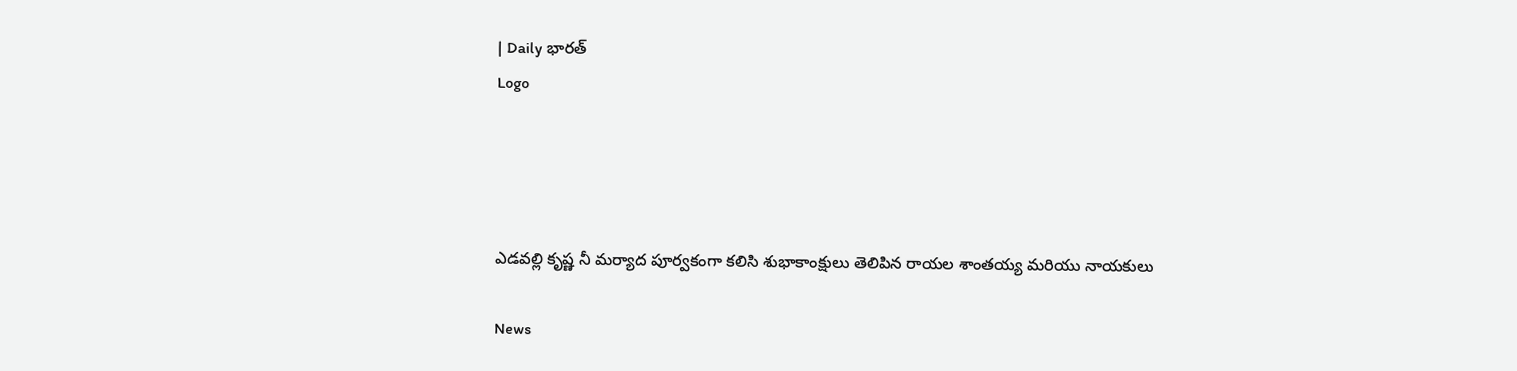| Daily భారత్
Logo




ఎడవల్లి కృష్ణ నీ మర్యాద పూర్వకంగా కలిసి శుభాకాంక్షులు తెలిపిన రాయల శాంతయ్య మరియు నాయకులు

News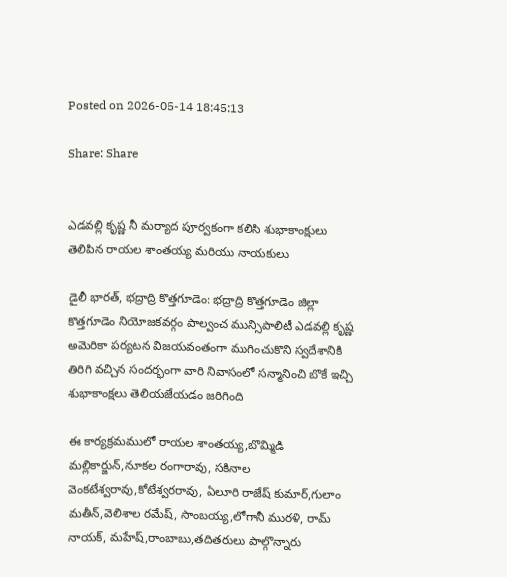Posted on 2026-05-14 18:45:13

Share: Share


ఎడవల్లి కృష్ణ నీ మర్యాద పూర్వకంగా కలిసి శుభాకాంక్షులు తెలిపిన రాయల శాంతయ్య మరియు నాయకులు

డైలీ భారత్, భద్రాద్రి కొత్తగూడెం: భద్రాద్రి కొత్తగూడెం జిల్లా కొత్తగూడెం నియోజకవర్గం పాల్వంచ మున్సిపాలిటీ ఎడవల్లి కృష్ణ అమెరికా పర్యటన విజయవంతంగా ముగించుకొని స్వదేశానికి తిరిగి వచ్చిన సందర్భంగా వారి నివాసంలో సన్మానించి బొకే ఇచ్చి శుభాకాంక్షలు తెలియజేయడం జరిగింది

ఈ కార్యక్రమములో రాయల శాంతయ్య,బొమ్మిడి మల్లికార్జున్,నూకల రంగారావు, సకినాల వెంకటేశ్వరావు,కోటేశ్వరరావు, ఏలూరి రాజేష్ కుమార్,గులాం మతీన్,వెలిశాల రమేష్, సాంబయ్య,లోగానీ మురళి, రామ్ నాయక్, మహేష్,రాంబాబు,తదితరులు పాల్గొన్నారు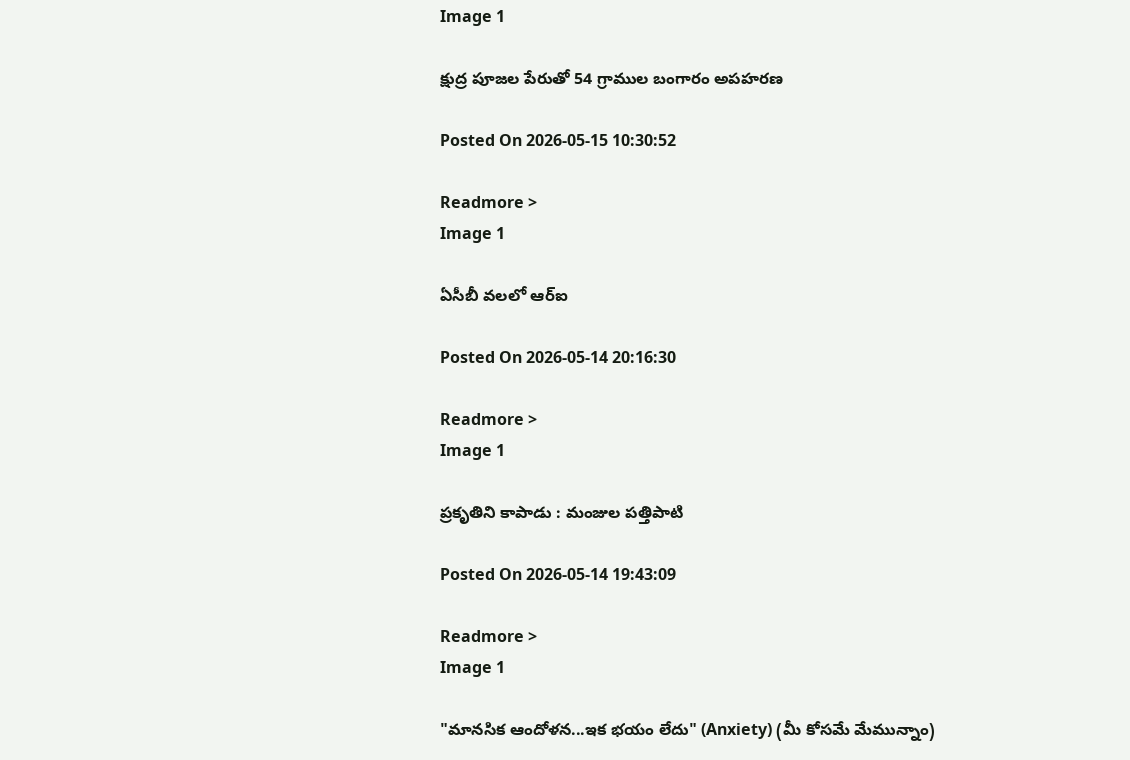Image 1

క్షుద్ర పూజల పేరుతో 54 గ్రాముల బంగారం అపహరణ

Posted On 2026-05-15 10:30:52

Readmore >
Image 1

ఏసీబీ వలలో ఆర్ఐ

Posted On 2026-05-14 20:16:30

Readmore >
Image 1

ప్రకృతిని కాపాడు : మంజుల పత్తిపాటి

Posted On 2026-05-14 19:43:09

Readmore >
Image 1

"మానసిక ఆందోళన...ఇక భయం లేదు" (Anxiety) (మీ కోసమే మేమున్నాం)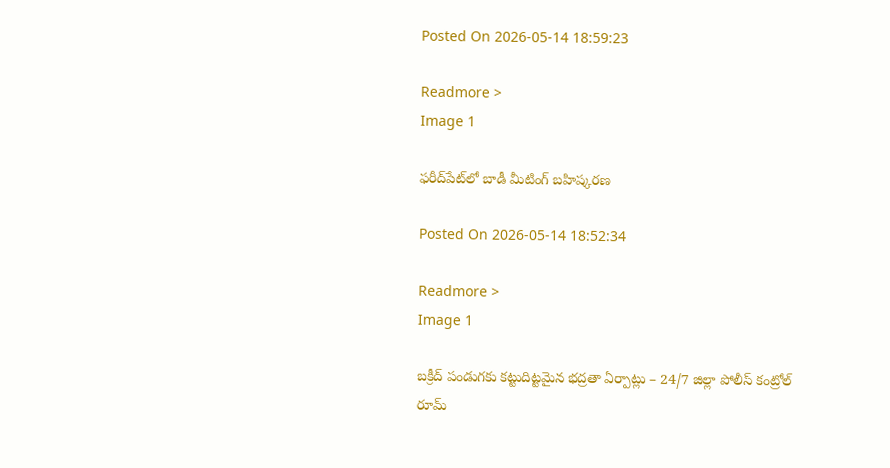Posted On 2026-05-14 18:59:23

Readmore >
Image 1

ఫరీద్‌పేట్‌లో బాడీ మీటింగ్ బహిష్కరణ

Posted On 2026-05-14 18:52:34

Readmore >
Image 1

బక్రీద్ పండుగకు కట్టుదిట్టమైన భద్రతా ఏర్పాట్లు – 24/7 జిల్లా పోలీస్ కంట్రోల్ రూమ్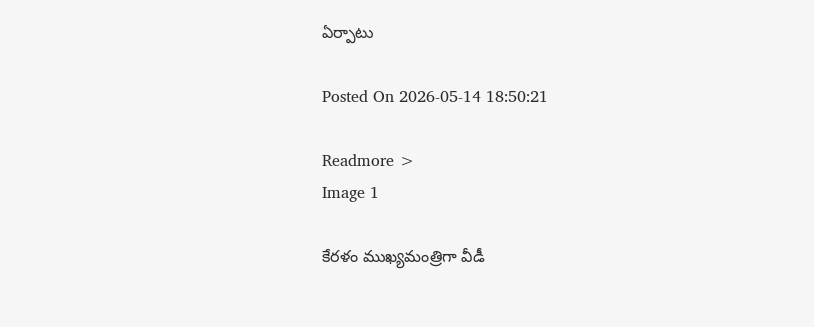ఏర్పాటు

Posted On 2026-05-14 18:50:21

Readmore >
Image 1

కేరళం ముఖ్యమంత్రిగా వీడీ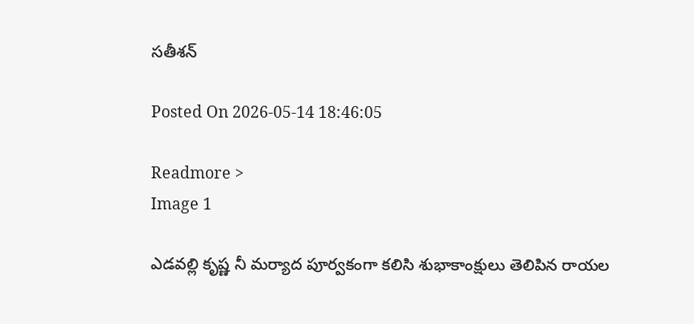సతీశన్‌

Posted On 2026-05-14 18:46:05

Readmore >
Image 1

ఎడవల్లి కృష్ణ నీ మర్యాద పూర్వకంగా కలిసి శుభాకాంక్షులు తెలిపిన రాయల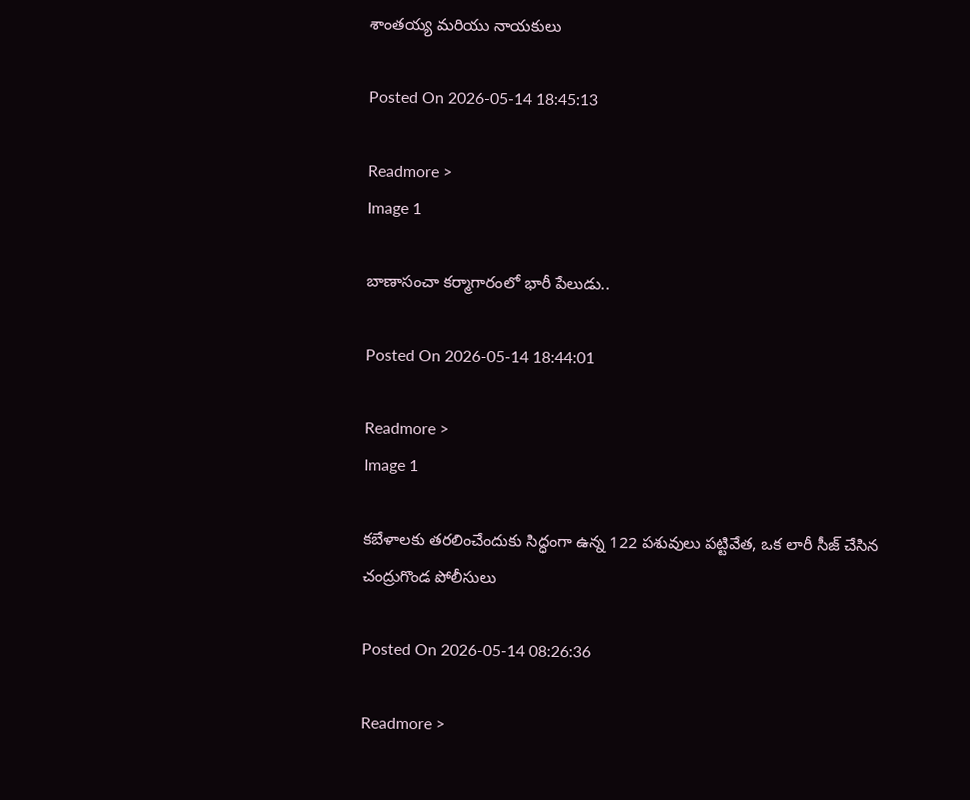శాంతయ్య మరియు నాయకులు

Posted On 2026-05-14 18:45:13

Readmore >
Image 1

బాణాసంచా కర్మాగారంలో భారీ పేలుడు..

Posted On 2026-05-14 18:44:01

Readmore >
Image 1

కబేళాలకు తరలించేందుకు సిద్ధంగా ఉన్న 122 పశువులు పట్టివేత, ఒక లారీ సీజ్ చేసిన చంద్రుగొండ పోలీసులు

Posted On 2026-05-14 08:26:36

Readmore >